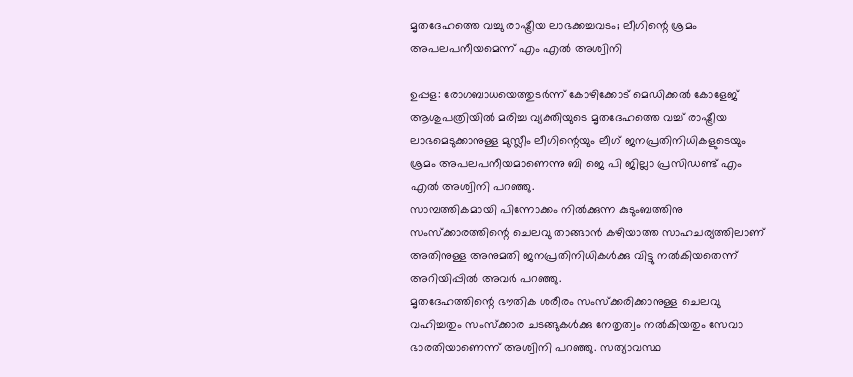മൃതദേഹത്തെ വച്ചു രാഷ്ട്രീയ ലാഭക്കച്ചവടം; ലീഗിന്റെ ശ്രമം അപലപനീയമെന്ന് എം എല്‍ അശ്വിനി

ഉപ്പള: രോഗബാധയെത്തുടര്‍ന്ന് കോഴിക്കോട് മെഡിക്കല്‍ കോളേജ് ആശുപത്രിയില്‍ മരിച്ച വ്യക്തിയുടെ മൃതദേഹത്തെ വച്ച് രാഷ്ട്രീയ ലാഭമെടുക്കാനുള്ള മുസ്ലീം ലീഗിന്റെയും ലീഗ് ജനപ്രതിനിധികളുടെയും ശ്രമം അപലപനീയമാണെന്നു ബി ജെ പി ജില്ലാ പ്രസിഡണ്ട് എം എല്‍ അശ്വിനി പറഞ്ഞു.
സാമ്പത്തികമായി പിന്നോക്കം നില്‍ക്കുന്ന കുടുംബത്തിനു സംസ്‌ക്കാരത്തിന്റെ ചെലവു താങ്ങാന്‍ കഴിയാത്ത സാഹചര്യത്തിലാണ് അതിനുള്ള അനുമതി ജനപ്രതിനിധികള്‍ക്കു വിട്ടു നല്‍കിയതെന്ന് അറിയിപ്പില്‍ അവര്‍ പറഞ്ഞു.
മൃതദേഹത്തിന്റെ ഭൗതിക ശരീരം സംസ്‌ക്കരിക്കാനുള്ള ചെലവു വഹിച്ചതും സംസ്‌ക്കാര ചടങ്ങുകള്‍ക്കു നേതൃത്വം നല്‍കിയതും സേവാ ഭാരതിയാണെന്ന് അശ്വിനി പറഞ്ഞു. സത്യാവസ്ഥ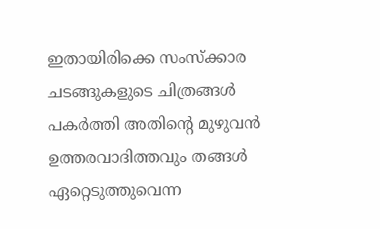ഇതായിരിക്കെ സംസ്‌ക്കാര ചടങ്ങുകളുടെ ചിത്രങ്ങള്‍ പകര്‍ത്തി അതിന്റെ മുഴുവന്‍ ഉത്തരവാദിത്തവും തങ്ങള്‍ ഏറ്റെടുത്തുവെന്ന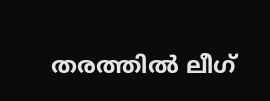തരത്തില്‍ ലീഗ്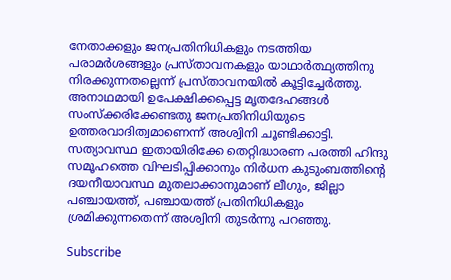നേതാക്കളും ജനപ്രതിനിധികളും നടത്തിയ പരാമര്‍ശങ്ങളും പ്രസ്താവനകളും യാഥാര്‍ത്ഥ്യത്തിനു നിരക്കുന്നതല്ലെന്ന് പ്രസ്താവനയില്‍ കൂട്ടിച്ചേര്‍ത്തു. അനാഥമായി ഉപേക്ഷിക്കപ്പെട്ട മൃതദേഹങ്ങള്‍ സംസ്‌ക്കരിക്കേണ്ടതു ജനപ്രതിനിധിയുടെ ഉത്തരവാദിത്വമാണെന്ന് അശ്വിനി ചൂണ്ടിക്കാട്ടി.
സത്യാവസ്ഥ ഇതായിരിക്കേ തെറ്റിദ്ധാരണ പരത്തി ഹിന്ദു സമൂഹത്തെ വിഘടിപ്പിക്കാനും നിര്‍ധന കുടുംബത്തിന്റെ ദയനീയാവസ്ഥ മുതലാക്കാനുമാണ് ലീഗും, ജില്ലാ പഞ്ചായത്ത്, പഞ്ചായത്ത് പ്രതിനിധികളും ശ്രമിക്കുന്നതെന്ന് അശ്വിനി തുടര്‍ന്നു പറഞ്ഞു.

Subscribe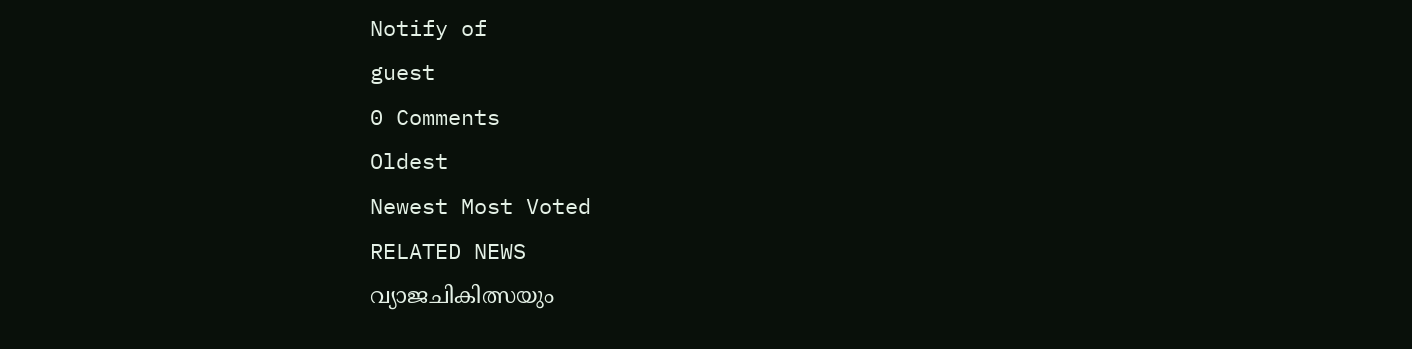Notify of
guest
0 Comments
Oldest
Newest Most Voted
RELATED NEWS
വ്യാജചികിത്സയും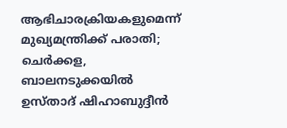ആഭിചാരക്രിയകളുമെന്ന് മുഖ്യമന്ത്രിക്ക് പരാതി; ചെര്‍ക്കള, ബാലനടുക്കയില്‍ ഉസ്താദ് ഷിഹാബുദ്ദീന്‍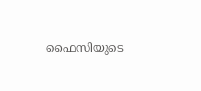ഫൈസിയുടെ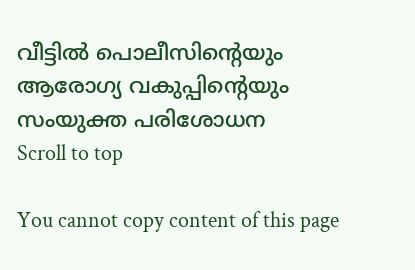വീട്ടില്‍ പൊലീസിന്റെയും ആരോഗ്യ വകുപ്പിന്റെയും സംയുക്ത പരിശോധന
Scroll to top

You cannot copy content of this page